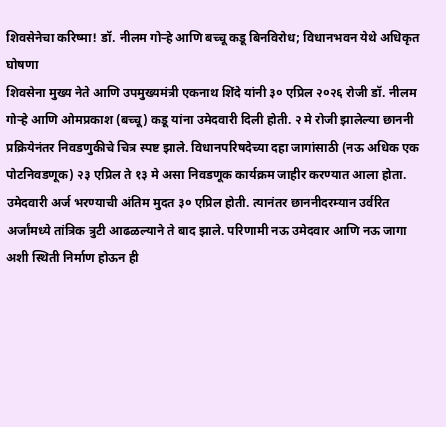शिवसेनेचा करिष्मा! डॉ. नीलम गोऱ्हे आणि बच्चू कडू बिनविरोध; विधानभवन येथे अधिकृत घोषणा
शिवसेना मुख्य नेते आणि उपमुख्यमंत्री एकनाथ शिंदे यांनी ३० एप्रिल २०२६ रोजी डॉ. नीलम गोऱ्हे आणि ओमप्रकाश (बच्चू) कडू यांना उमेदवारी दिली होती. २ मे रोजी झालेल्या छाननी प्रक्रियेनंतर निवडणुकीचे चित्र स्पष्ट झाले. विधानपरिषदेच्या दहा जागांसाठी (नऊ अधिक एक पोटनिवडणूक) २३ एप्रिल ते १३ मे असा निवडणूक कार्यक्रम जाहीर करण्यात आला होता. उमेदवारी अर्ज भरण्याची अंतिम मुदत ३० एप्रिल होती. त्यानंतर छाननीदरम्यान उर्वरित अर्जांमध्ये तांत्रिक त्रुटी आढळल्याने ते बाद झाले. परिणामी नऊ उमेदवार आणि नऊ जागा अशी स्थिती निर्माण होऊन ही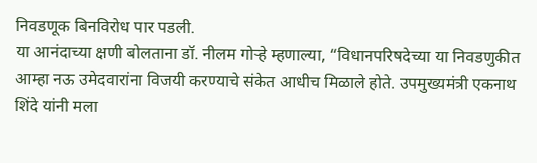निवडणूक बिनविरोध पार पडली.
या आनंदाच्या क्षणी बोलताना डॉ. नीलम गोऱ्हे म्हणाल्या, “विधानपरिषदेच्या या निवडणुकीत आम्हा नऊ उमेदवारांना विजयी करण्याचे संकेत आधीच मिळाले होते. उपमुख्यमंत्री एकनाथ शिंदे यांनी मला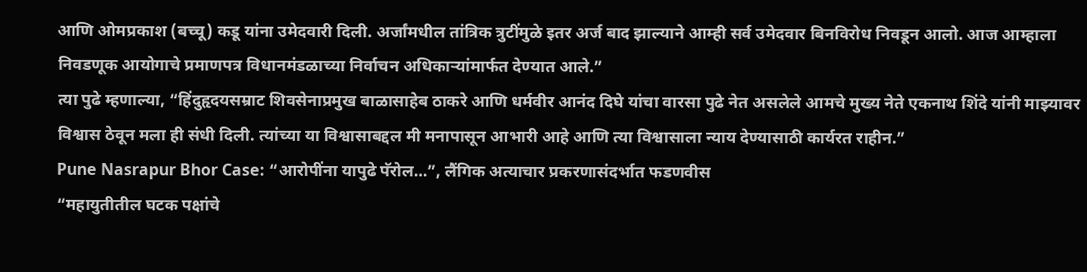आणि ओमप्रकाश (बच्चू) कडू यांना उमेदवारी दिली. अर्जांमधील तांत्रिक त्रुटींमुळे इतर अर्ज बाद झाल्याने आम्ही सर्व उमेदवार बिनविरोध निवडून आलो. आज आम्हाला निवडणूक आयोगाचे प्रमाणपत्र विधानमंडळाच्या निर्वाचन अधिकाऱ्यांमार्फत देण्यात आले.”
त्या पुढे म्हणाल्या, “हिंदुहृदयसम्राट शिवसेनाप्रमुख बाळासाहेब ठाकरे आणि धर्मवीर आनंद दिघे यांचा वारसा पुढे नेत असलेले आमचे मुख्य नेते एकनाथ शिंदे यांनी माझ्यावर विश्वास ठेवून मला ही संधी दिली. त्यांच्या या विश्वासाबद्दल मी मनापासून आभारी आहे आणि त्या विश्वासाला न्याय देण्यासाठी कार्यरत राहीन.”
Pune Nasrapur Bhor Case: “आरोपींना यापुढे पॅरोल…”, लैंगिक अत्याचार प्रकरणासंदर्भात फडणवीस
“महायुतीतील घटक पक्षांचे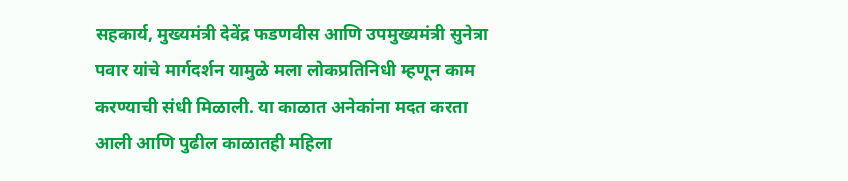सहकार्य, मुख्यमंत्री देवेंद्र फडणवीस आणि उपमुख्यमंत्री सुनेत्रा पवार यांचे मार्गदर्शन यामुळे मला लोकप्रतिनिधी म्हणून काम करण्याची संधी मिळाली. या काळात अनेकांना मदत करता आली आणि पुढील काळातही महिला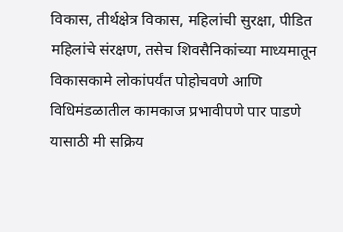विकास, तीर्थक्षेत्र विकास, महिलांची सुरक्षा, पीडित महिलांचे संरक्षण, तसेच शिवसैनिकांच्या माध्यमातून विकासकामे लोकांपर्यंत पोहोचवणे आणि विधिमंडळातील कामकाज प्रभावीपणे पार पाडणे यासाठी मी सक्रिय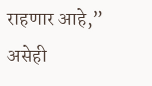राहणार आहे,” असेही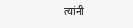त्यांनी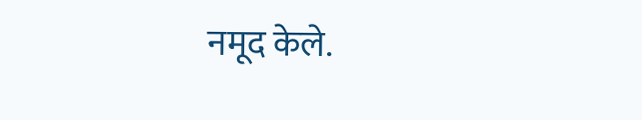नमूद केले.